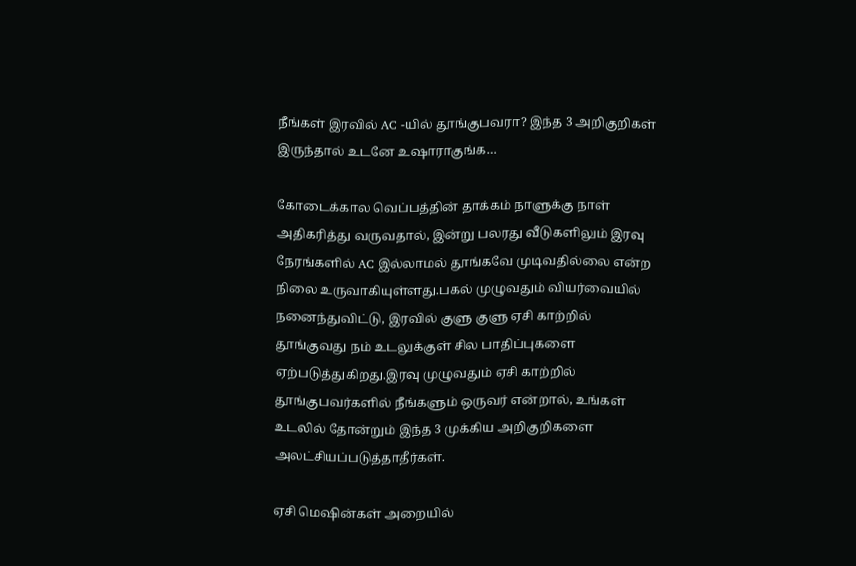நீங்கள் இரவில் AC -யில் தூங்குபவரா? இந்த 3 அறிகுறிகள் இருந்தால் உடனே உஷாராகுங்க…

கோடைக்கால வெப்பத்தின் தாக்கம் நாளுக்கு நாள் அதிகரித்து வருவதால், இன்று பலரது வீடுகளிலும் இரவு நேரங்களில் AC இல்லாமல் தூங்கவே முடிவதில்லை என்ற நிலை உருவாகியுள்ளது.பகல் முழுவதும் வியர்வையில் நனைந்துவிட்டு, இரவில் குளு குளு ஏசி காற்றில் தூங்குவது நம் உடலுக்குள் சில பாதிப்புகளை ஏற்படுத்துகிறது.இரவு முழுவதும் ஏசி காற்றில் தூங்குபவர்களில் நீங்களும் ஒருவர் என்றால், உங்கள் உடலில் தோன்றும் இந்த 3 முக்கிய அறிகுறிகளை அலட்சியப்படுத்தாதீர்கள்.

ஏசி மெஷின்கள் அறையில்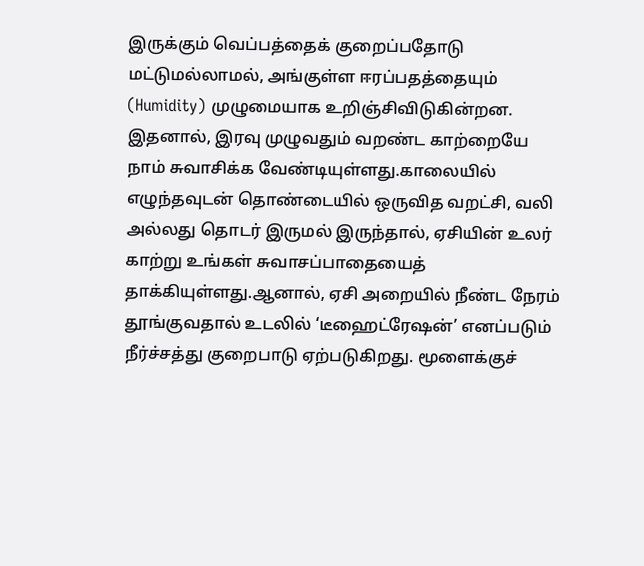இருக்கும் வெப்பத்தைக் குறைப்பதோடு மட்டுமல்லாமல், அங்குள்ள ஈரப்பதத்தையும் (Humidity) முழுமையாக உறிஞ்சிவிடுகின்றன. இதனால், இரவு முழுவதும் வறண்ட காற்றையே நாம் சுவாசிக்க வேண்டியுள்ளது.காலையில் எழுந்தவுடன் தொண்டையில் ஒருவித வறட்சி, வலி அல்லது தொடர் இருமல் இருந்தால், ஏசியின் உலர் காற்று உங்கள் சுவாசப்பாதையைத் தாக்கியுள்ளது.ஆனால், ஏசி அறையில் நீண்ட நேரம் தூங்குவதால் உடலில் ‘டீஹைட்ரேஷன்’ எனப்படும் நீர்ச்சத்து குறைபாடு ஏற்படுகிறது. மூளைக்குச்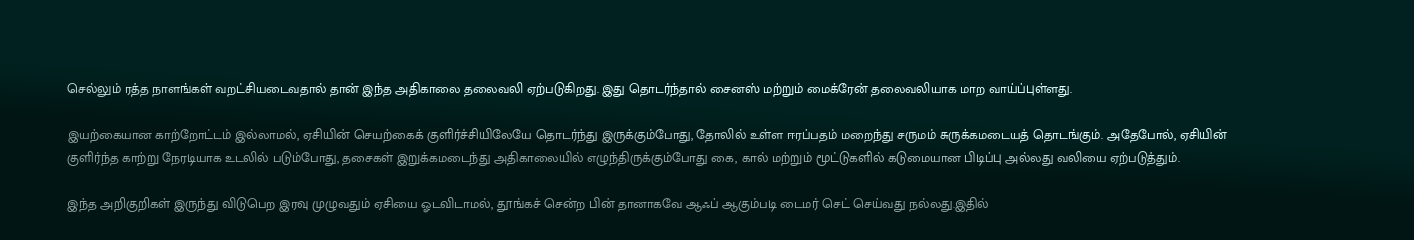செல்லும் ரத்த நாளங்கள் வறட்சியடைவதால் தான் இந்த அதிகாலை தலைவலி ஏற்படுகிறது. இது தொடர்ந்தால் சைனஸ் மற்றும் மைக்ரேன் தலைவலியாக மாற வாய்ப்புள்ளது.

இயற்கையான காற்றோட்டம் இல்லாமல், ஏசியின் செயற்கைக் குளிர்ச்சியிலேயே தொடர்ந்து இருக்கும்போது, தோலில் உள்ள ஈரப்பதம் மறைந்து சருமம் சுருக்கமடையத் தொடங்கும். அதேபோல், ஏசியின் குளிர்ந்த காற்று நேரடியாக உடலில் படும்போது, தசைகள் இறுக்கமடைந்து அதிகாலையில் எழுந்திருக்கும்போது கை, கால் மற்றும் மூட்டுகளில் கடுமையான பிடிப்பு அல்லது வலியை ஏற்படுத்தும்.

இந்த அறிகுறிகள் இருந்து விடுபெற இரவு முழுவதும் ஏசியை ஓடவிடாமல், தூங்கச் சென்ற பின் தானாகவே ஆஃப் ஆகும்படி டைமர் செட் செய்வது நல்லது.இதில்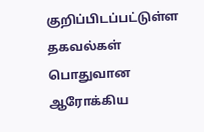குறிப்பிடப்பட்டுள்ள தகவல்கள் பொதுவான ஆரோக்கிய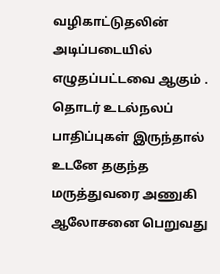வழிகாட்டுதலின் அடிப்படையில் எழுதப்பட்டவை ஆகும் . தொடர் உடல்நலப் பாதிப்புகள் இருந்தால் உடனே தகுந்த மருத்துவரை அணுகி ஆலோசனை பெறுவது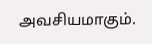அவசியமாகும்.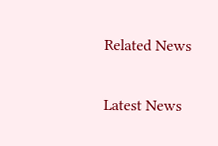Related News

Latest News